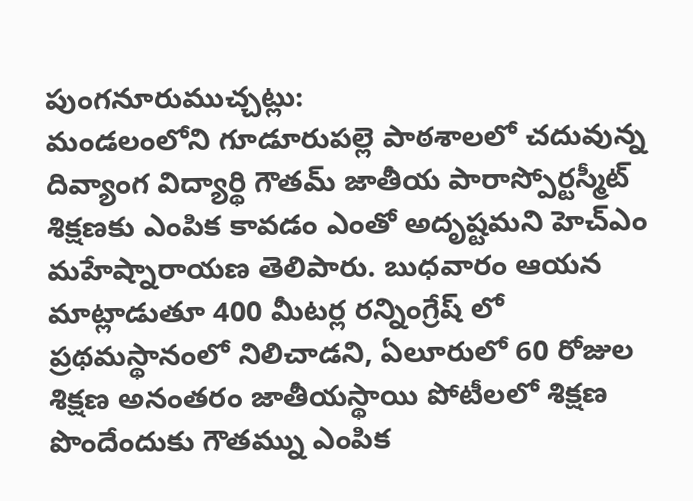పుంగనూరుముచ్చట్లు:
మండలంలోని గూడూరుపల్లె పాఠశాలలో చదువున్న దివ్యాంగ విద్యార్థి గౌతమ్ జాతీయ పారాస్పోర్టస్మీట్ శిక్షణకు ఎంపిక కావడం ఎంతో అదృష్టమని హెచ్ఎం మహేష్నారాయణ తెలిపారు. బుధవారం ఆయన మాట్లాడుతూ 400 మీటర్ల రన్నింగ్రేష్ లో ప్రథమస్థానంలో నిలిచాడని, ఏలూరులో 60 రోజుల శిక్షణ అనంతరం జాతీయస్థాయి పోటీలలో శిక్షణ పొందేందుకు గౌతమ్ను ఎంపిక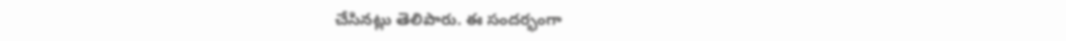చేసినట్లు తెలిపారు. ఈ సందర్భంగా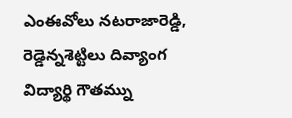ఎంఈవోలు నటరాజారెడ్డి, రెడ్డెన్నశెట్టిలు దివ్యాంగ విద్యార్థి గౌతమ్ను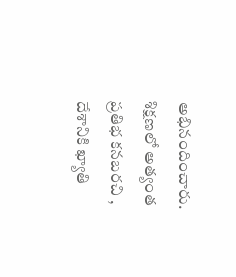అభినందించారు. శిక్షణలో అత్యంత ప్రతిభ కనబరచి , దేశానికి ఖ్యాతి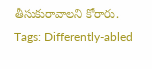తీసుకురావాలని కోరారు.
Tags: Differently-abled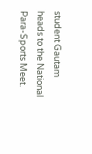student Gautam heads to the National Para-Sports Meet.